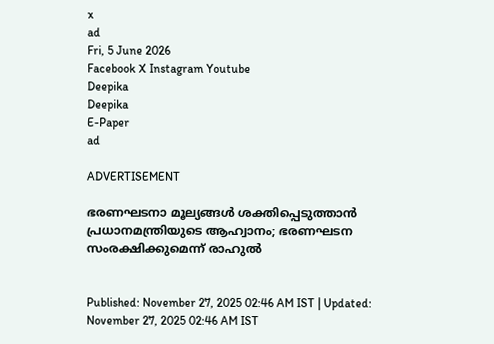x
ad
Fri, 5 June 2026
Facebook X Instagram Youtube
Deepika
Deepika
E-Paper
ad

ADVERTISEMENT

ഭരണഘടനാ മൂല്യങ്ങൾ ശക്തിപ്പെടുത്താൻ പ്രധാനമന്ത്രിയുടെ ആഹ്വാനം; ഭരണഘടന സംരക്ഷിക്കുമെന്ന് രാഹുൽ


Published: November 27, 2025 02:46 AM IST | Updated: November 27, 2025 02:46 AM IST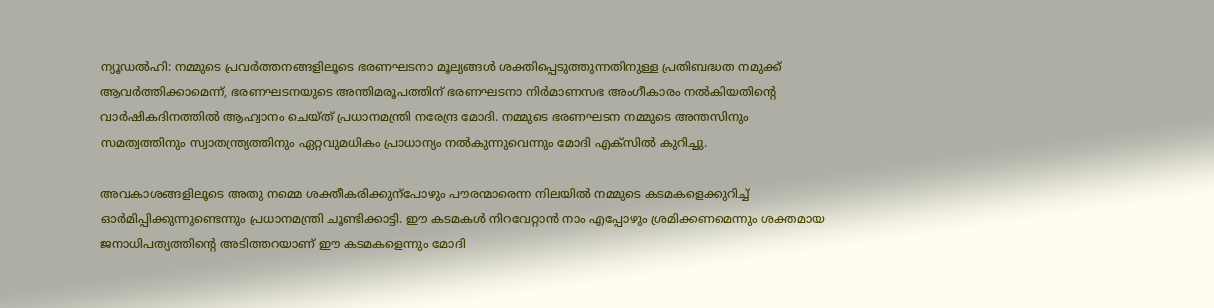ന്യൂഡൽഹി: നമ്മുടെ പ്രവർത്തനങ്ങളിലൂടെ ഭരണഘടനാ മൂല്യങ്ങൾ ശക്തിപ്പെടുത്തുന്നതിനുള്ള പ്രതിബദ്ധത നമുക്ക് ആവർത്തിക്കാമെന്ന്, ഭരണഘടനയുടെ അന്തിമരൂപത്തിന് ഭരണഘടനാ നിർമാണസഭ അംഗീകാരം നൽകിയതിന്‍റെ വാർഷികദിനത്തിൽ ആഹ്വാനം ചെയ്ത് പ്രധാനമന്ത്രി നരേന്ദ്ര മോദി. നമ്മുടെ ഭരണഘടന നമ്മുടെ അന്തസിനും സമത്വത്തിനും സ്വാതന്ത്ര്യത്തിനും ഏറ്റവുമധികം പ്രാധാന്യം നൽകുന്നുവെന്നും മോദി എക്സിൽ കുറിച്ചു.

അവകാശങ്ങളിലൂടെ അതു നമ്മെ ശക്തീകരിക്കുന്പോഴും പൗരന്മാരെന്ന നിലയിൽ നമ്മുടെ കടമകളെക്കുറിച്ച് ഓർമിപ്പിക്കുന്നുണ്ടെന്നും പ്രധാനമന്ത്രി ചൂണ്ടിക്കാട്ടി. ഈ കടമകൾ നിറവേറ്റാൻ നാം എപ്പോഴും ശ്രമിക്കണമെന്നും ശക്തമായ ജനാധിപത്യത്തിന്‍റെ അടിത്തറയാണ് ഈ കടമകളെന്നും മോദി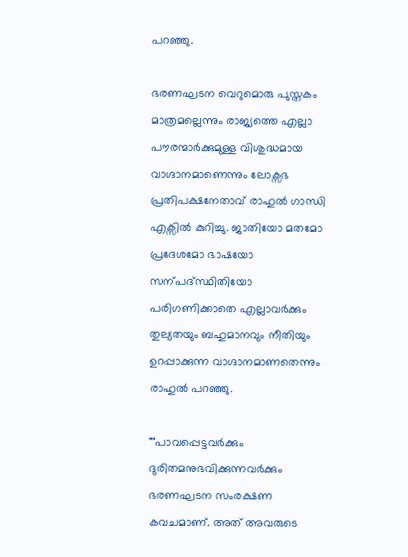പറഞ്ഞു.

ഭരണഘടന വെറുമൊരു പുസ്തകം മാത്രമല്ലെന്നും രാജ്യത്തെ എല്ലാ പൗരന്മാർക്കുമുള്ള വിശുദ്ധമായ വാഗ്ദാനമാണെന്നും ലോക്സഭ പ്രതിപക്ഷനേതാവ് രാഹുൽ ഗാന്ധി എക്സിൽ കുറിച്ചു. ജാതിയോ മതമോ പ്രദേശമോ ഭാഷയോ സന്പദ്സ്ഥിതിയോ പരിഗണിക്കാതെ എല്ലാവർക്കും തുല്യതയും ബഹുമാനവും നീതിയും ഉറപ്പാക്കുന്ന വാഗ്ദാനമാണതെന്നും രാഹുൽ പറഞ്ഞു.

""പാവപ്പെട്ടവർക്കും ദുരിതമനുഭവിക്കുന്നവർക്കും ഭരണഘടന സംരക്ഷണ കവചമാണ്. അത് അവരുടെ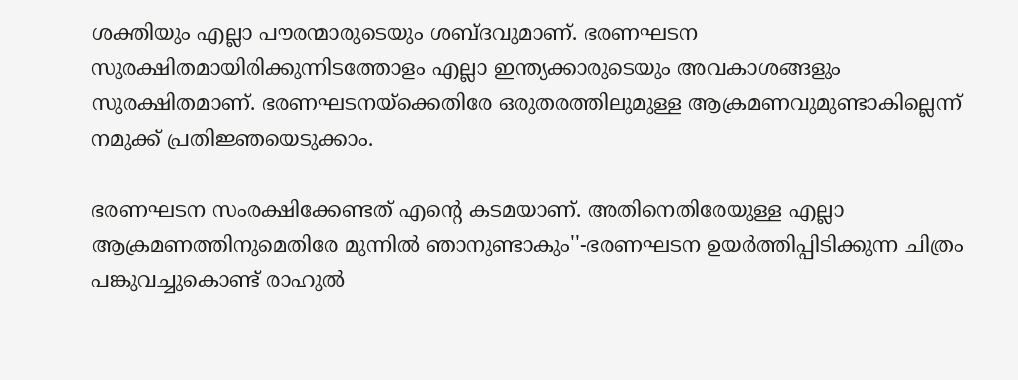ശക്തിയും എല്ലാ പൗരന്മാരുടെയും ശബ്‌ദവുമാണ്. ഭരണഘടന സുരക്ഷിതമായിരിക്കുന്നിടത്തോളം എല്ലാ ഇന്ത്യക്കാരുടെയും അവകാശങ്ങളും സുരക്ഷിതമാണ്. ഭരണഘടനയ്ക്കെതിരേ ഒരുതരത്തിലുമുള്ള ആക്രമണവുമുണ്ടാകില്ലെന്ന് നമുക്ക് പ്രതിജ്ഞയെടുക്കാം.

ഭരണഘടന സംരക്ഷിക്കേണ്ടത് എന്‍റെ കടമയാണ്. അതിനെതിരേയുള്ള എല്ലാ ആക്രമണത്തിനുമെതിരേ മുന്നിൽ ഞാനുണ്ടാകും''-ഭരണഘടന ഉയർത്തിപ്പിടിക്കുന്ന ചിത്രം പങ്കുവച്ചുകൊണ്ട് രാഹുൽ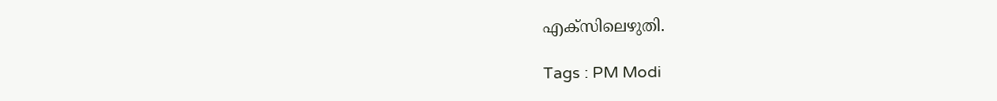എക്സിലെഴുതി.

Tags : PM Modi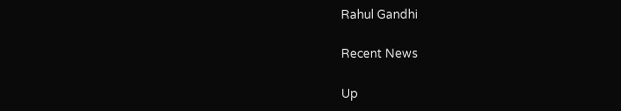Rahul Gandhi

Recent News

Up